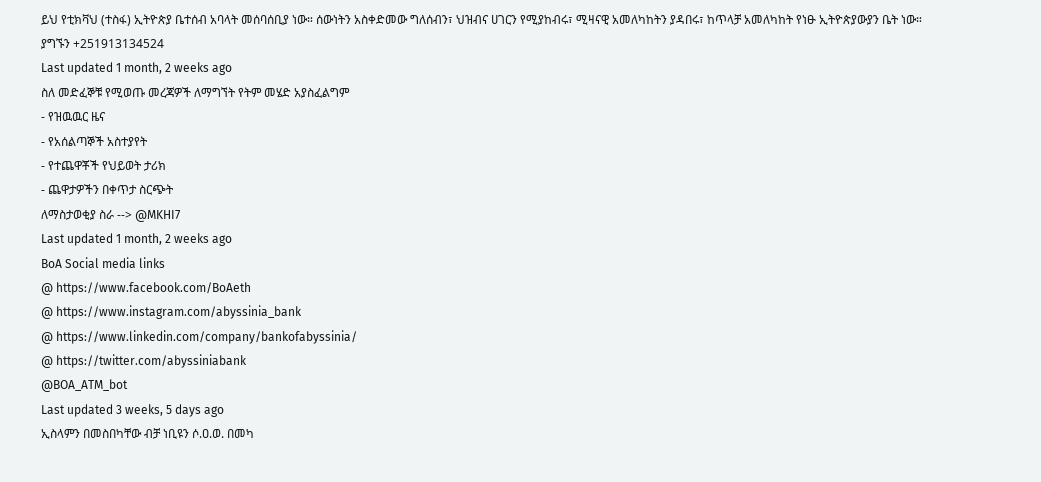ይህ የቲክቫህ (ተስፋ) ኢትዮጵያ ቤተሰብ አባላት መሰባሰቢያ ነው። ሰውነትን አስቀድመው ግለሰብን፣ ህዝብና ሀገርን የሚያከብሩ፣ ሚዛናዊ አመለካከትን ያዳበሩ፣ ከጥላቻ አመለካከት የነፁ ኢትዮጵያውያን ቤት ነው።
ያግኙን +251913134524
Last updated 1 month, 2 weeks ago
ስለ መድፈኞቹ የሚወጡ መረጃዎች ለማግኘት የትም መሄድ አያስፈልግም
- የዝዉዉር ዜና
- የአሰልጣኞች አስተያየት
- የተጨዋቾች የህይወት ታሪክ
- ጨዋታዎችን በቀጥታ ስርጭት
ለማስታወቂያ ስራ --> @MKHI7
Last updated 1 month, 2 weeks ago
BoA Social media links
@ https://www.facebook.com/BoAeth
@ https://www.instagram.com/abyssinia_bank
@ https://www.linkedin.com/company/bankofabyssinia/
@ https://twitter.com/abyssiniabank
@BOA_ATM_bot
Last updated 3 weeks, 5 days ago
ኢስላምን በመስበካቸው ብቻ ነቢዩን ሶ.ዐ.ወ. በመካ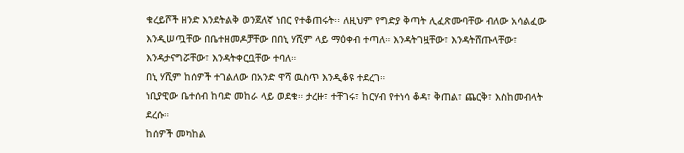ቁረይሾች ዘንድ እንደትልቅ ወንጀለኛ ነበር የተቆጠሩት፡፡ ለዚህም የግድያ ቅጣት ሊፈጽሙባቸው ብለው አሳልፈው እንዲሠጧቸው በቤተዘመዶቻቸው በበኒ ሃሺም ላይ ማዕቀብ ተጣለ። እንዳትገዟቸው፣ እንዳትሸጡላቸው፣ እንዳታናግሯቸው፣ እንዳትቀርቧቸው ተባለ።
በኒ ሃሺም ከሰዎች ተገልለው በአንድ ዋሻ ዉስጥ እንዲቆዩ ተደረገ።
ነቢያዊው ቤተሰብ ከባድ መከራ ላይ ወደቁ። ታረዙ፣ ተቸገሩ፣ ከርሃብ የተነሳ ቆዳ፣ ቅጠል፣ ጨርቅ፣ እስከመብላት ደረሱ።
ከሰዎች መካከል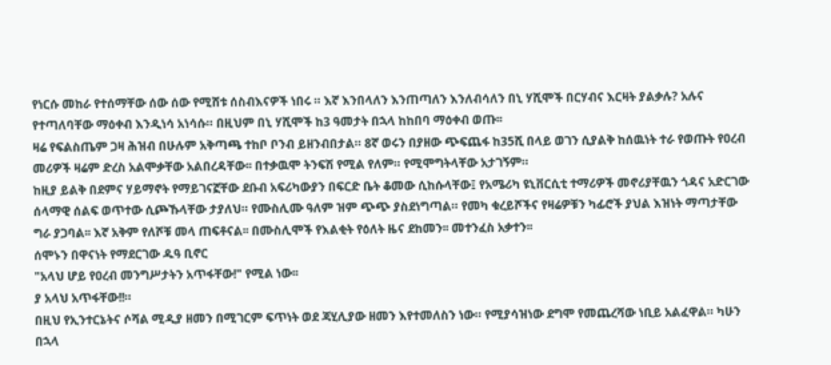የነርሱ መከራ የተሰማቸው ሰው ሰው የሚሸቱ ሰስብእናዎች ነበሩ ። እኛ እንበላለን እንጠጣለን እንለብሳለን በኒ ሃሺሞች በርሃብና እርዛት ያልቃሉ? አሉና የተጣለባቸው ማዕቀብ እንዲነሳ አነሳሱ። በዚህም በኒ ሃሺሞች ከ3 ዓመታት በኋላ ከከበባ ማዕቀብ ወጡ፡፡
ዛሬ የፍልስጤም ጋዛ ሕዝብ በሁሉም አቅጣጫ ተከቦ ቦንብ ይዘንብበታል። 8ኛ ወሩን በያዘው ጭፍጨፋ ከ35ሺ በላይ ወገን ሲያልቅ ከሰዉነት ተራ የወጡት የዐረብ መሪዎች ዛሬም ድረስ አልሞቃቸው አልበረዳቸው፡፡ በተቃዉሞ ትንፍሽ የሚል የለም። የሚሞግትላቸው አታገኝም።
ከዚያ ይልቅ በደምና ሃይማኖት የማይገናኟቸው ደቡብ አፍሪካውያን በፍርድ ቤት ቆመው ሲከሱላቸው፤ የአሜሪካ ዩኒቨርሲቲ ተማሪዎች መኖሪያቸዉን ጎዳና አድርገው ሰላማዊ ሰልፍ ወጥተው ሲጮኹላቸው ታያለህ። የሙስሊሙ ዓለም ዝም ጭጭ ያስደነግጣል። የመካ ቁረይሾችና የዛሬዎቹን ካፊሮች ያህል እዝነት ማጣታቸው ግራ ያጋባል፡፡ እኛ አቅም የለሾቹ መላ ጠፍቶናል፡፡ በሙስሊሞች የእልቂት የዕለት ዜና ደከመን፡፡ መተንፈስ አቃተን፡፡
ሰሞኑን በዋናነት የማደርገው ዱዓ ቢኖር
"አላህ ሆይ የዐረብ መንግሥታትን አጥፋቸው!" የሚል ነው፡፡
ያ አላህ አጥፋቸው!!።
በዚህ የኢንተርኔትና ሶሻል ሚዲያ ዘመን በሚገርም ፍጥነት ወደ ጃሂሊያው ዘመን እየተመለስን ነው። የሚያሳዝነው ደግሞ የመጨረሻው ነቢይ አልፈዋል። ካሁን በኋላ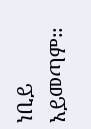ነቢይ አይመጣም።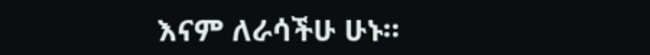እናም ለራሳችሁ ሁኑ።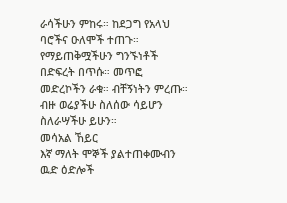ራሳችሁን ምከሩ። ከደጋግ የአላህ ባሮችና ዑለሞች ተጠጉ። የማይጠቅሟችሁን ግንኙነቶች በድፍረት በጥሱ። መጥፎ መድረኮችን ራቁ። ብቸኝነትን ምረጡ። ብዙ ወሬያችሁ ስለሰው ሳይሆን ስለራሣችሁ ይሁን።
መሳአል ኸይር
እኛ ማለት ሞኞች ያልተጠቀሙብን ዉድ ዕድሎች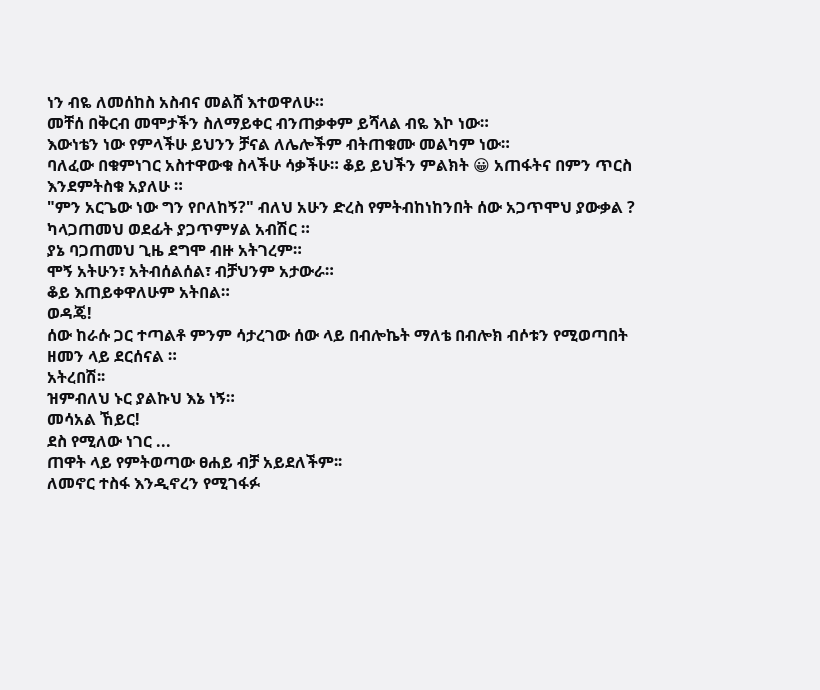ነን ብዬ ለመሰከስ አስብና መልሸ እተወዋለሁ።
መቸሰ በቅርብ መሞታችን ስለማይቀር ብንጠቃቀም ይሻላል ብዬ እኮ ነው።
እውነቴን ነው የምላችሁ ይህንን ቻናል ለሌሎችም ብትጠቁሙ መልካም ነው።
ባለፈው በቁምነገር አስተዋውቁ ስላችሁ ሳቃችሁ። ቆይ ይህችን ምልክት 😀 አጠፋትና በምን ጥርስ እንደምትስቁ አያለሁ ።
"ምን አርጌው ነው ግን የቦለከኝ?" ብለህ አሁን ድረስ የምትብከነከንበት ሰው አጋጥሞህ ያውቃል ?
ካላጋጠመህ ወደፊት ያጋጥምሃል አብሽር ።
ያኔ ባጋጠመህ ጊዜ ደግሞ ብዙ አትገረም።
ሞኝ አትሁን፣ አትብሰልሰል፣ ብቻህንም አታውራ።
ቆይ እጠይቀዋለሁም አትበል።
ወዳጄ!
ሰው ከራሱ ጋር ተጣልቶ ምንም ሳታረገው ሰው ላይ በብሎኬት ማለቴ በብሎክ ብሶቱን የሚወጣበት ዘመን ላይ ደርሰናል ።
አትረበሽ፡፡
ዝምብለህ ኑር ያልኩህ እኔ ነኝ።
መሳአል ኸይር!
ደስ የሚለው ነገር ...
ጠዋት ላይ የምትወጣው ፀሐይ ብቻ አይደለችም፡፡
ለመኖር ተስፋ እንዲኖረን የሚገፋፉ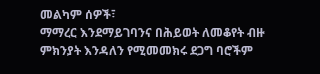መልካም ሰዎች፣
ማማረር እንደማይገባንና በሕይወት ለመቆየት ብዙ ምክንያት እንዳለን የሚመመክሩ ደጋግ ባሮችም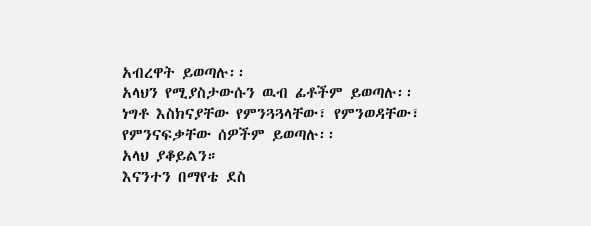አብረዋት ይወጣሉ፡፡
አላህን የሚያስታውሱን ዉብ ፊቶችም ይወጣሉ፡፡
ነግቶ እስክናያቸው የምንጓጓላቸው፣ የምንወዳቸው፣ የምንናፍቃቸው ሰዎችም ይወጣሉ፡፡
አላህ ያቆይልን።
እናንተን በማየቴ ደስ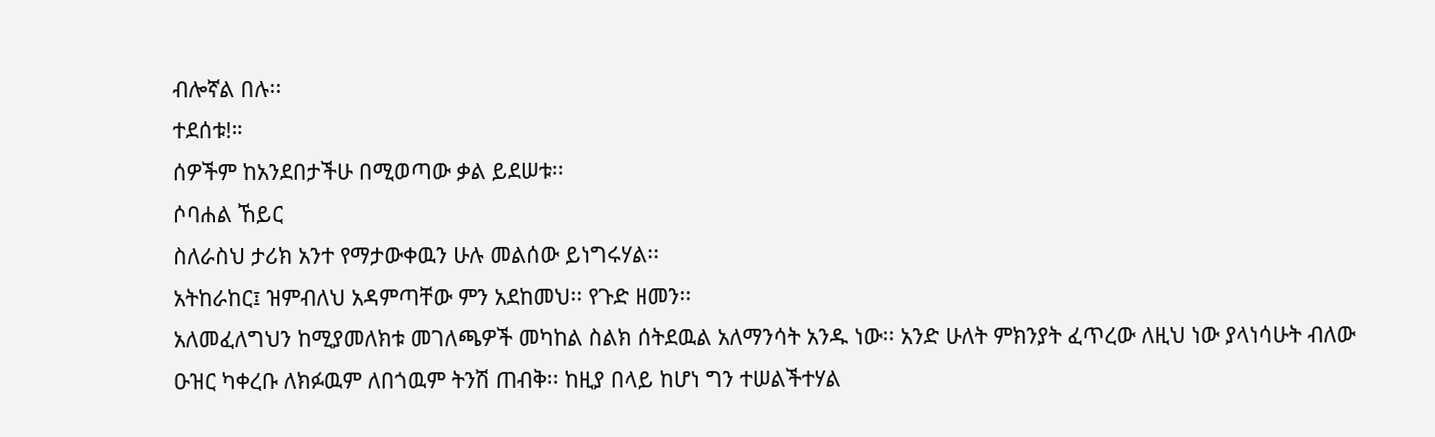ብሎኛል በሉ፡፡
ተደሰቱ!።
ሰዎችም ከአንደበታችሁ በሚወጣው ቃል ይደሠቱ፡፡
ሶባሐል ኸይር
ስለራስህ ታሪክ አንተ የማታውቀዉን ሁሉ መልሰው ይነግሩሃል፡፡
አትከራከር፤ ዝምብለህ አዳምጣቸው ምን አደከመህ፡፡ የጉድ ዘመን፡፡
አለመፈለግህን ከሚያመለክቱ መገለጫዎች መካከል ስልክ ሰትደዉል አለማንሳት አንዱ ነው፡፡ አንድ ሁለት ምክንያት ፈጥረው ለዚህ ነው ያላነሳሁት ብለው ዑዝር ካቀረቡ ለክፉዉም ለበጎዉም ትንሽ ጠብቅ፡፡ ከዚያ በላይ ከሆነ ግን ተሠልችተሃል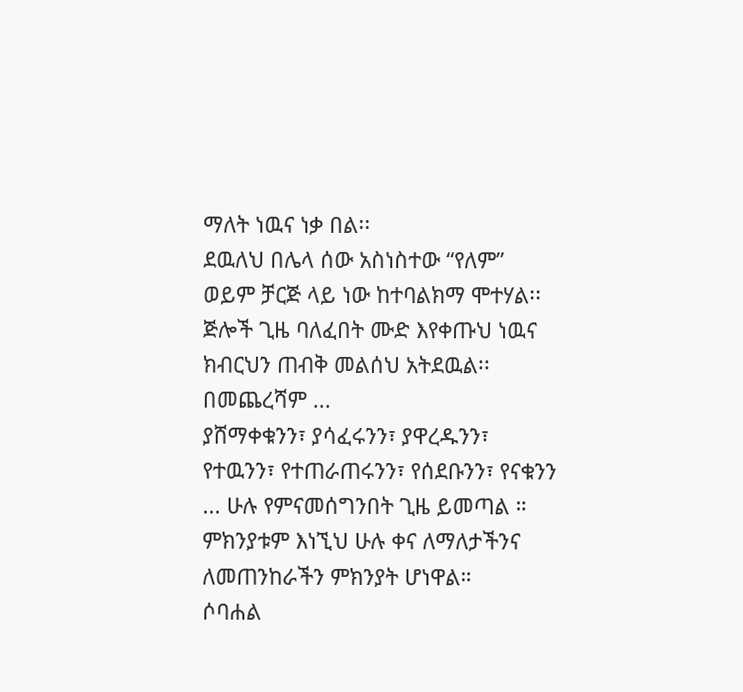ማለት ነዉና ነቃ በል፡፡
ደዉለህ በሌላ ሰው አስነስተው “የለም” ወይም ቻርጅ ላይ ነው ከተባልክማ ሞተሃል፡፡ ጅሎች ጊዜ ባለፈበት ሙድ እየቀጡህ ነዉና ክብርህን ጠብቅ መልሰህ አትደዉል፡፡
በመጨረሻም ...
ያሸማቀቁንን፣ ያሳፈሩንን፣ ያዋረዱንን፣ የተዉንን፣ የተጠራጠሩንን፣ የሰደቡንን፣ የናቁንን ... ሁሉ የምናመሰግንበት ጊዜ ይመጣል ።
ምክንያቱም እነኚህ ሁሉ ቀና ለማለታችንና ለመጠንከራችን ምክንያት ሆነዋል።
ሶባሐል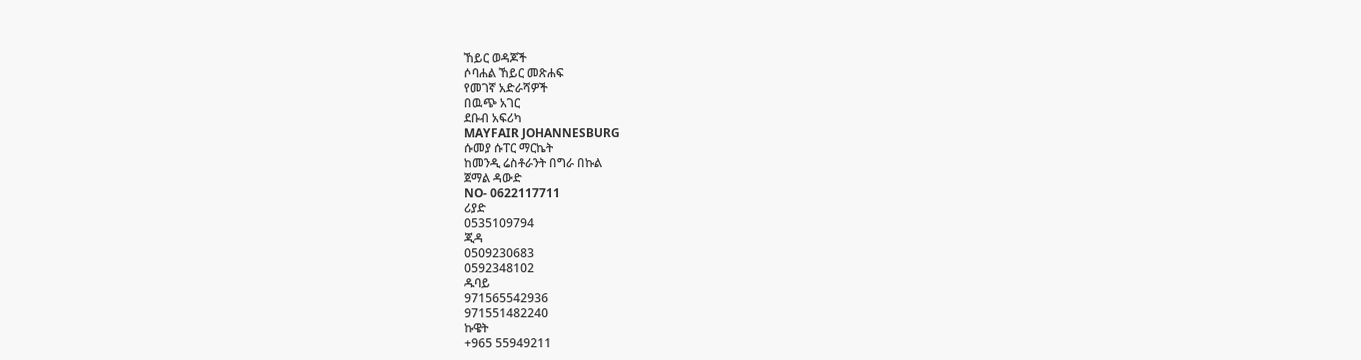ኸይር ወዳጆች
ሶባሐል ኸይር መጽሐፍ
የመገኛ አድራሻዎች
በዉጭ አገር
ደቡብ አፍሪካ
MAYFAIR JOHANNESBURG
ሱመያ ሱፐር ማርኬት
ከመንዲ ሬስቶራንት በግራ በኩል
ጀማል ዳውድ
NO- 0622117711
ሪያድ
0535109794
ጂዳ
0509230683
0592348102
ዱባይ
971565542936
971551482240
ኩዌት
+965 55949211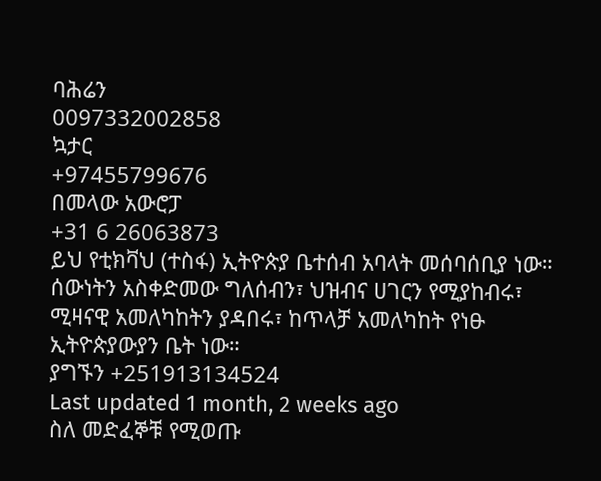ባሕሬን
0097332002858
ኳታር
+97455799676
በመላው አውሮፓ
+31 6 26063873
ይህ የቲክቫህ (ተስፋ) ኢትዮጵያ ቤተሰብ አባላት መሰባሰቢያ ነው። ሰውነትን አስቀድመው ግለሰብን፣ ህዝብና ሀገርን የሚያከብሩ፣ ሚዛናዊ አመለካከትን ያዳበሩ፣ ከጥላቻ አመለካከት የነፁ ኢትዮጵያውያን ቤት ነው።
ያግኙን +251913134524
Last updated 1 month, 2 weeks ago
ስለ መድፈኞቹ የሚወጡ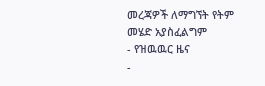መረጃዎች ለማግኘት የትም መሄድ አያስፈልግም
- የዝዉዉር ዜና
-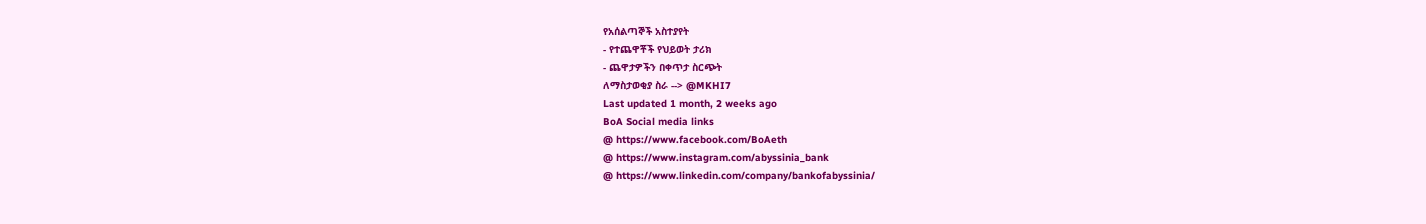የአሰልጣኞች አስተያየት
- የተጨዋቾች የህይወት ታሪክ
- ጨዋታዎችን በቀጥታ ስርጭት
ለማስታወቂያ ስራ --> @MKHI7
Last updated 1 month, 2 weeks ago
BoA Social media links
@ https://www.facebook.com/BoAeth
@ https://www.instagram.com/abyssinia_bank
@ https://www.linkedin.com/company/bankofabyssinia/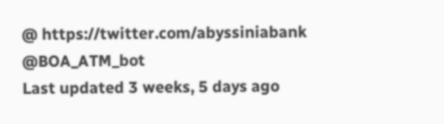@ https://twitter.com/abyssiniabank
@BOA_ATM_bot
Last updated 3 weeks, 5 days ago